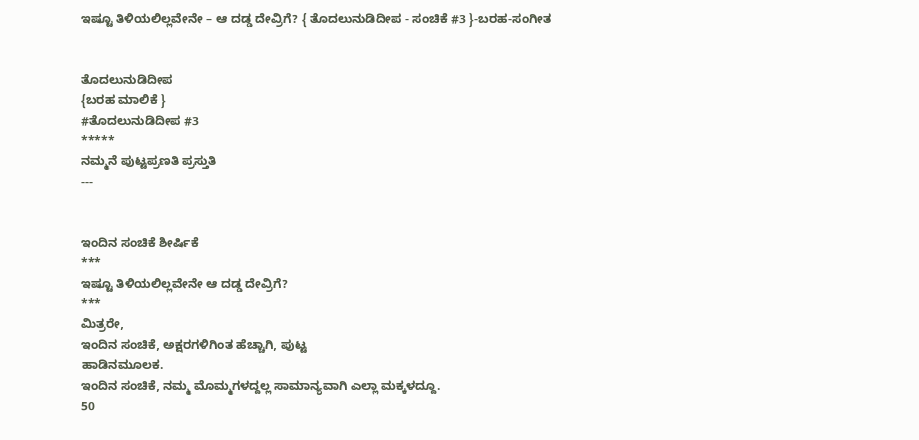ಇಷ್ಟೂ ತಿಳಿಯಲಿಲ್ಲವೇನೇ – ಆ ದಡ್ಡ ದೇವ್ರಿಗೆ? { ತೊದಲುನುಡಿದೀಪ - ಸಂಚಿಕೆ #3 }-ಬರಹ-ಸಂಗೀತ


ತೊದಲುನುಡಿದೀಪ
{ಬರಹ ಮಾಲಿಕೆ }
#ತೊದಲುನುಡಿದೀಪ #3
*****
ನಮ್ಮನೆ ಪುಟ್ಟಪ್ರಣತಿ ಪ್ರಸ್ತುತಿ
---


ಇಂದಿನ ಸಂಚಿಕೆ ಶೀರ್ಷಿಕೆ
***
ಇಷ್ಟೂ ತಿಳಿಯಲಿಲ್ಲವೇನೇ ಆ ದಡ್ಡ ದೇವ್ರಿಗೆ?
***
ಮಿತ್ರರೇ,
ಇಂದಿನ ಸಂಚಿಕೆ, ಅಕ್ಷರಗಳಿಗಿಂತ ಹೆಚ್ಚಾಗಿ, ಪುಟ್ಟ
ಹಾಡಿನಮೂಲಕ.
ಇಂದಿನ ಸಂಚಿಕೆ, ನಮ್ಮ ಮೊಮ್ಮಗಳದ್ದಲ್ಲ ಸಾಮಾನ್ಯವಾಗಿ ಎಲ್ಲಾ ಮಕ್ಕಳದ್ದೂ.
50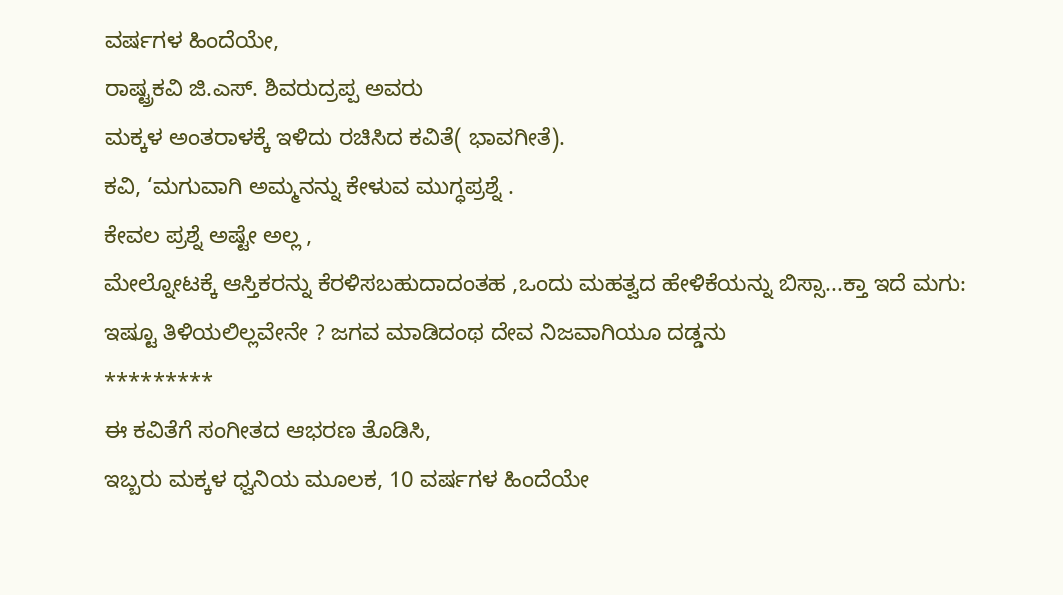ವರ್ಷಗಳ ಹಿಂದೆಯೇ,
ರಾಷ್ಟ್ರಕವಿ ಜಿ.ಎಸ್. ಶಿವರುದ್ರಪ್ಪ ಅವರು
ಮಕ್ಕಳ ಅಂತರಾಳಕ್ಕೆ ಇಳಿದು ರಚಿಸಿದ ಕವಿತೆ( ಭಾವಗೀತೆ).
ಕವಿ, ‘ಮಗುವಾಗಿ ಅಮ್ಮನನ್ನು ಕೇಳುವ ಮುಗ್ಧಪ್ರಶ್ನೆ .
ಕೇವಲ ಪ್ರಶ್ನೆ ಅಷ್ಟೇ ಅಲ್ಲ ,
ಮೇಲ್ನೋಟಕ್ಕೆ ಆಸ್ತಿಕರನ್ನು ಕೆರಳಿಸಬಹುದಾದಂತಹ ,ಒಂದು ಮಹತ್ವದ ಹೇಳಿಕೆಯನ್ನು ಬಿಸ್ಸಾ...ಕ್ತಾ ಇದೆ ಮಗು:
ಇಷ್ಟೂ ತಿಳಿಯಲಿಲ್ಲವೇನೇ ? ಜಗವ ಮಾಡಿದಂಥ ದೇವ ನಿಜವಾಗಿಯೂ ದಡ್ಡನು
*********
ಈ ಕವಿತೆಗೆ ಸಂಗೀತದ ಆಭರಣ ತೊಡಿಸಿ,
ಇಬ್ಬರು ಮಕ್ಕಳ ಧ್ವನಿಯ ಮೂಲಕ, 10 ವರ್ಷಗಳ ಹಿಂದೆಯೇ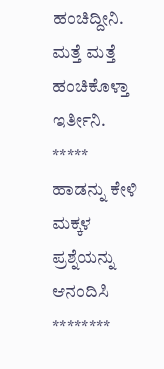ಹಂಚಿದ್ದೀನಿ.
ಮತ್ತೆ ಮತ್ತೆ ಹಂಚಿಕೊಳ್ತಾ ಇರ್ತೀನಿ.
*****
ಹಾಡನ್ನು ಕೇಳಿ
ಮಕ್ಕಳ ಪ್ರಶ್ನೆಯನ್ನು ಆನಂದಿಸಿ
********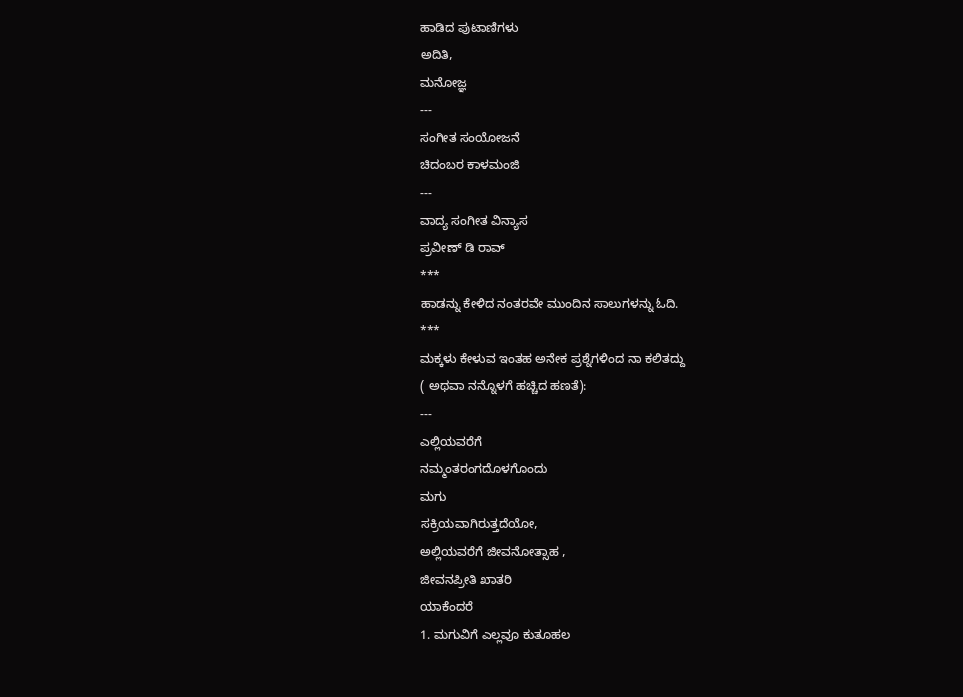ಹಾಡಿದ ಪುಟಾಣಿಗಳು
ಅದಿತಿ,
ಮನೋಜ್ಞ
---
ಸಂಗೀತ ಸಂಯೋಜನೆ
ಚಿದಂಬರ ಕಾಳಮಂಜಿ
---
ವಾದ್ಯ ಸಂಗೀತ ವಿನ್ಯಾಸ
ಪ್ರವೀಣ್ ಡಿ ರಾವ್
***
ಹಾಡನ್ನು ಕೇಳಿದ ನಂತರವೇ ಮುಂದಿನ ಸಾಲುಗಳನ್ನು ಓದಿ.
***
ಮಕ್ಕಳು ಕೇಳುವ ಇಂತಹ ಅನೇಕ ಪ್ರಶ್ನೆಗಳಿಂದ ನಾ ಕಲಿತದ್ದು
( ಅಥವಾ ನನ್ನೊಳಗೆ ಹಚ್ಚಿದ ಹಣತೆ):
---
ಎಲ್ಲಿಯವರೆಗೆ
ನಮ್ಮಂತರಂಗದೊಳಗೊಂದು
ಮಗು
ಸಕ್ರಿಯವಾಗಿರುತ್ತದೆಯೋ,
ಅಲ್ಲಿಯವರೆಗೆ ಜೀವನೋತ್ಸಾಹ ,
ಜೀವನಪ್ರೀತಿ ಖಾತರಿ
ಯಾಕೆಂದರೆ
1. ಮಗುವಿಗೆ ಎಲ್ಲವೂ ಕುತೂಹಲ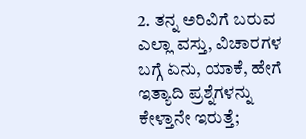2. ತನ್ನ ಅರಿವಿಗೆ ಬರುವ ಎಲ್ಲಾ ವಸ್ತು, ವಿಚಾರಗಳ ಬಗ್ಗೆ ಏನು, ಯಾಕೆ, ಹೇಗೆ ಇತ್ಯಾದಿ ಪ್ರಶ್ನೆಗಳನ್ನು ಕೇಳ್ತಾನೇ ಇರುತ್ತೆ;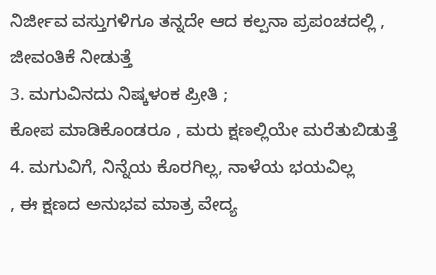ನಿರ್ಜೀವ ವಸ್ತುಗಳಿಗೂ ತನ್ನದೇ ಆದ ಕಲ್ಪನಾ ಪ್ರಪಂಚದಲ್ಲಿ , ಜೀವಂತಿಕೆ ನೀಡುತ್ತೆ
3. ಮಗುವಿನದು ನಿಷ್ಕಳಂಕ ಪ್ರೀತಿ ;
ಕೋಪ ಮಾಡಿಕೊಂಡರೂ , ಮರು ಕ್ಷಣಲ್ಲಿಯೇ ಮರೆತುಬಿಡುತ್ತೆ
4. ಮಗುವಿಗೆ, ನಿನ್ನೆಯ ಕೊರಗಿಲ್ಲ, ನಾಳೆಯ ಭಯವಿಲ್ಲ
, ಈ ಕ್ಷಣದ ಅನುಭವ ಮಾತ್ರ ವೇದ್ಯ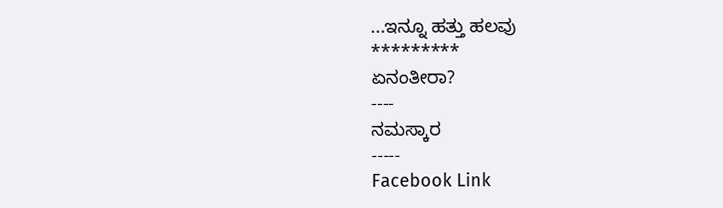...ಇನ್ನೂ ಹತ್ತು ಹಲವು
*********
ಏನಂತೀರಾ?
----
ನಮಸ್ಕಾರ
-----
Facebook Link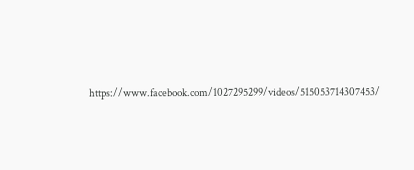https://www.facebook.com/1027295299/videos/515053714307453/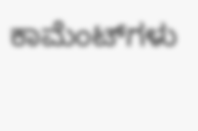ಕಾಮೆಂಟ್‌ಗಳು